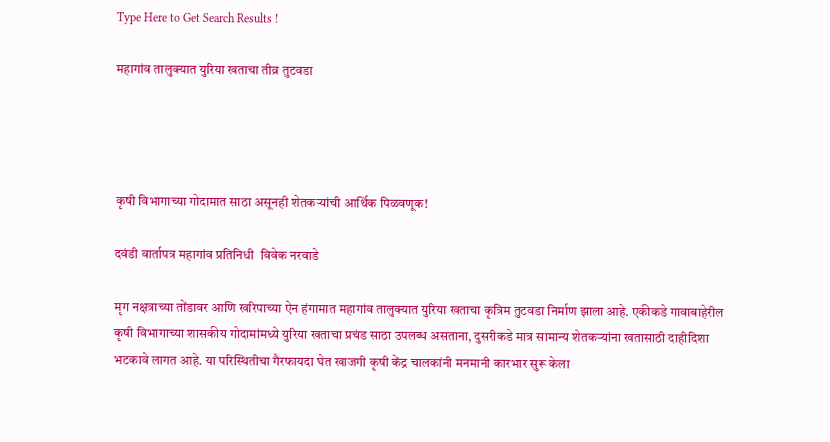Type Here to Get Search Results !

महागांव तालुक्यात युरिया खताचा तीव्र तुटवडा




कृषी विभागाच्या गोदामात साठा असूनही शेतकऱ्यांची आर्थिक पिळवणूक!

दवंडी वार्तापत्र महागांव प्रतिनिधी  विवेक नरवाडे

मृग नक्षत्राच्या तोंडावर आणि खरिपाच्या ऐन हंगामात महागांव तालुक्यात युरिया खताचा कृत्रिम तुटवडा निर्माण झाला आहे. एकीकडे गावाबाहेरील कृषी विभागाच्या शासकीय गोदामांमध्ये युरिया खताचा प्रचंड साठा उपलब्ध असताना, दुसरीकडे मात्र सामान्य शेतकऱ्यांना खतासाठी दाहीदिशा भटकावे लागत आहे. या परिस्थितीचा गैरफायदा घेत खाजगी कृषी केंद्र चालकांनी मनमानी कारभार सुरू केला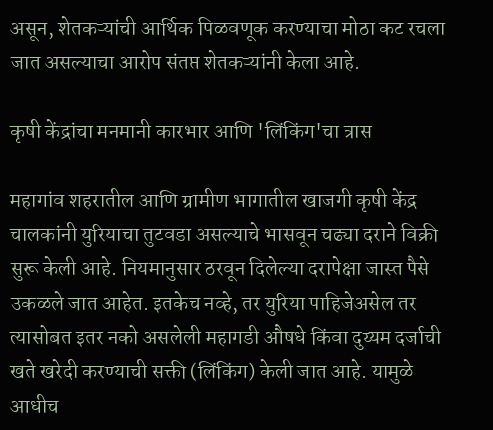असून, शेतकऱ्यांची आर्थिक पिळवणूक करण्याचा मोठा कट रचला जात असल्याचा आरोप संतप्त शेतकऱ्यांनी केला आहे.

कृषी केंद्रांचा मनमानी कारभार आणि 'लिंकिंग'चा त्रास

महागांव शहरातील आणि ग्रामीण भागातील खाजगी कृषी केंद्र चालकांनी युरियाचा तुटवडा असल्याचे भासवून चढ्या दराने विक्री सुरू केली आहे. नियमानुसार ठरवून दिलेल्या दरापेक्षा जास्त पैसे उकळले जात आहेत. इतकेच नव्हे, तर युरिया पाहिजेअसेल तर त्यासोबत इतर नको असलेली महागडी औषधे किंवा दुय्यम दर्जाची खते खरेदी करण्याची सक्ती (लिंकिंग) केली जात आहे. यामुळे आधीच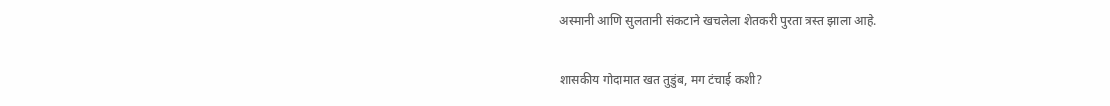अस्मानी आणि सुलतानी संकटाने खचलेला शेतकरी पुरता त्रस्त झाला आहे.

शासकीय गोदामात खत तुडुंब, मग टंचाई कशी?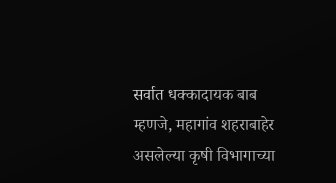सर्वात धक्कादायक बाब म्हणजे, महागांव शहराबाहेर असलेल्या कृषी विभागाच्या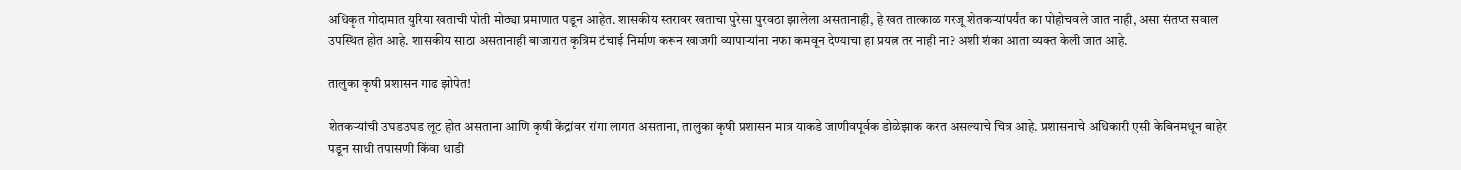अधिकृत गोदामात युरिया खताची पोती मोठ्या प्रमाणात पडून आहेत. शासकीय स्तरावर खताचा पुरेसा पुरवठा झालेला असतानाही, हे खत तात्काळ गरजू शेतकऱ्यांपर्यंत का पोहोचवले जात नाही, असा संतप्त सवाल उपस्थित होत आहे. शासकीय साठा असतानाही बाजारात कृत्रिम टंचाई निर्माण करून खाजगी व्यापाऱ्यांना नफा कमवून देण्याचा हा प्रयत्न तर नाही ना? अशी शंका आता व्यक्त केली जात आहे.

तालुका कृषी प्रशासन गाढ झोपेत!

शेतकऱ्यांची उघडउघड लूट होत असताना आणि कृषी केंद्रांवर रांगा लागत असताना, तालुका कृषी प्रशासन मात्र याकडे जाणीवपूर्वक डोळेझाक करत असल्याचे चित्र आहे. प्रशासनाचे अधिकारी एसी केबिनमधून बाहेर पडून साधी तपासणी किंवा धाडी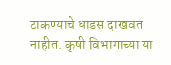टाकण्याचे धाडस दाखवत नाहीत. कृषी विभागाच्या या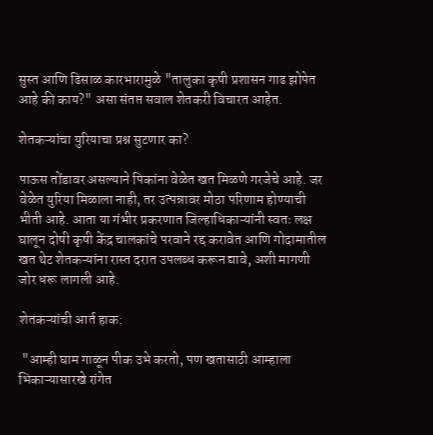सुस्त आणि ढिसाळ कारभारामुळे "तालुका कृषी प्रशासन गाढ झोपेत आहे की काय?" असा संतप्त सवाल शेतकरी विचारत आहेत.

शेतकऱ्यांचा युरियाचा प्रश्न सुटणार का?

पाऊस तोंडावर असल्याने पिकांना वेळेत खत मिळणे गरजेचे आहे. जर वेळेत युरिया मिळाला नाही, तर उत्पन्नावर मोठा परिणाम होण्याची भीती आहे. आता या गंभीर प्रकरणात जिल्हाधिकाऱ्यांनी स्वतः लक्ष घालून दोषी कृषी केंद्र चालकांचे परवाने रद्द करावेत आणि गोदामातील खत थेट शेतकऱ्यांना रास्त दरात उपलब्ध करून द्यावे, अशी मागणी जोर धरू लागली आहे.

शेतकऱ्यांची आर्त हाक:

 "आम्ही घाम गाळून पीक उभे करतो, पण खतासाठी आम्हाला भिकाऱ्यासारखे रांगेत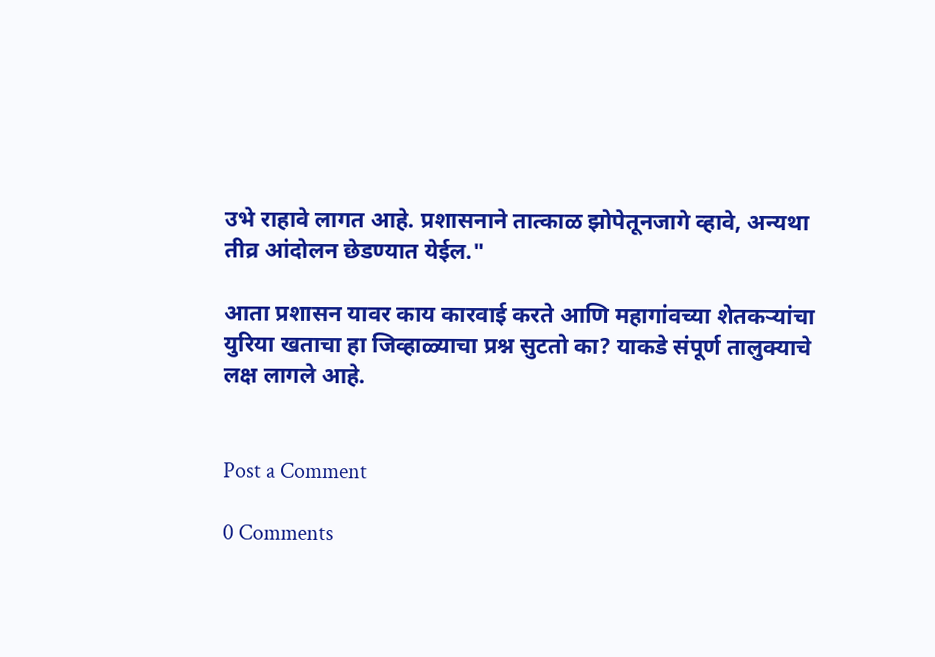उभे राहावे लागत आहे. प्रशासनाने तात्काळ झोपेतूनजागे व्हावे, अन्यथा तीव्र आंदोलन छेडण्यात येईल."

आता प्रशासन यावर काय कारवाई करते आणि महागांवच्या शेतकऱ्यांचा युरिया खताचा हा जिव्हाळ्याचा प्रश्न सुटतो का? याकडे संपूर्ण तालुक्याचे लक्ष लागले आहे.


Post a Comment

0 Comments